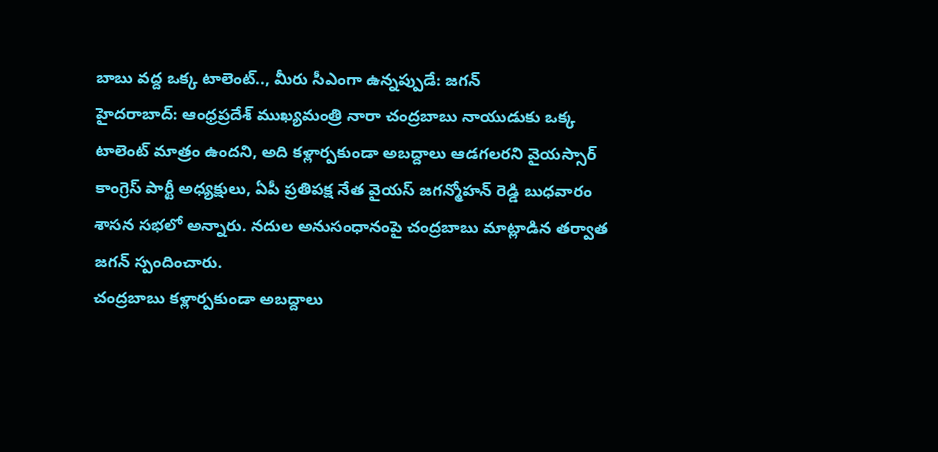బాబు వద్ద ఒక్క టాలెంట్.., మీరు సీఎంగా ఉన్నప్పుడే: జగన్
హైదరాబాద్: ఆంధ్రప్రదేశ్ ముఖ్యమంత్రి నారా చంద్రబాబు నాయుడుకు ఒక్క టాలెంట్ మాత్రం ఉందని, అది కళ్లార్పకుండా అబద్దాలు ఆడగలరని వైయస్సార్ కాంగ్రెస్ పార్టీ అధ్యక్షులు, ఏపీ ప్రతిపక్ష నేత వైయస్ జగన్మోహన్ రెడ్డి బుధవారం శాసన సభలో అన్నారు. నదుల అనుసంధానంపై చంద్రబాబు మాట్లాడిన తర్వాత జగన్ స్పందించారు.
చంద్రబాబు కళ్లార్పకుండా అబద్దాలు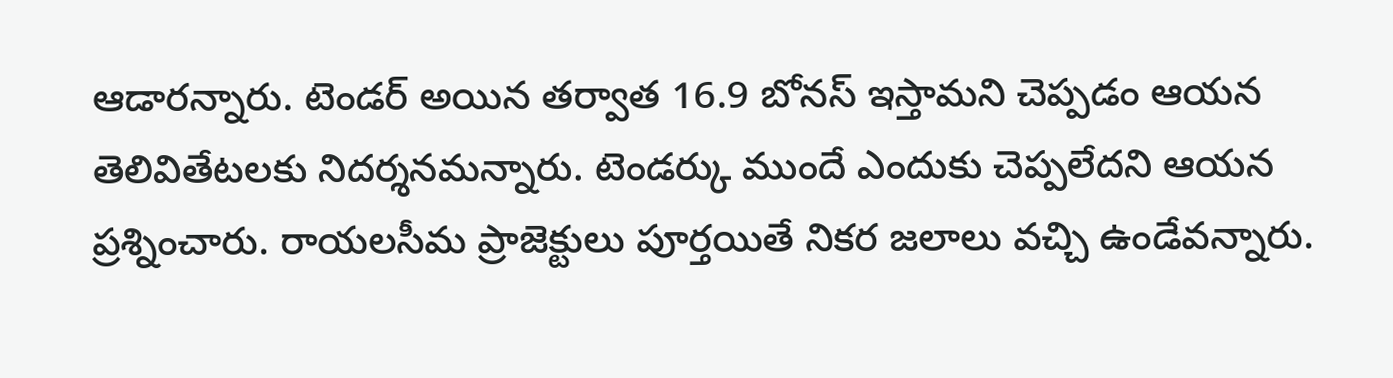ఆడారన్నారు. టెండర్ అయిన తర్వాత 16.9 బోనస్ ఇస్తామని చెప్పడం ఆయన తెలివితేటలకు నిదర్శనమన్నారు. టెండర్కు ముందే ఎందుకు చెప్పలేదని ఆయన ప్రశ్నించారు. రాయలసీమ ప్రాజెక్టులు పూర్తయితే నికర జలాలు వచ్చి ఉండేవన్నారు.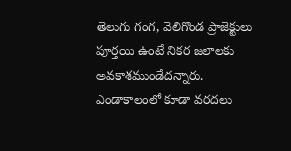తెలుగు గంగ, వెలిగొండ ప్రాజెక్టులు పూర్తయి ఉంటే నికర జలాలకు అవకాశముండేదన్నారు. ఎండాకాలంలో కూడా వరదలు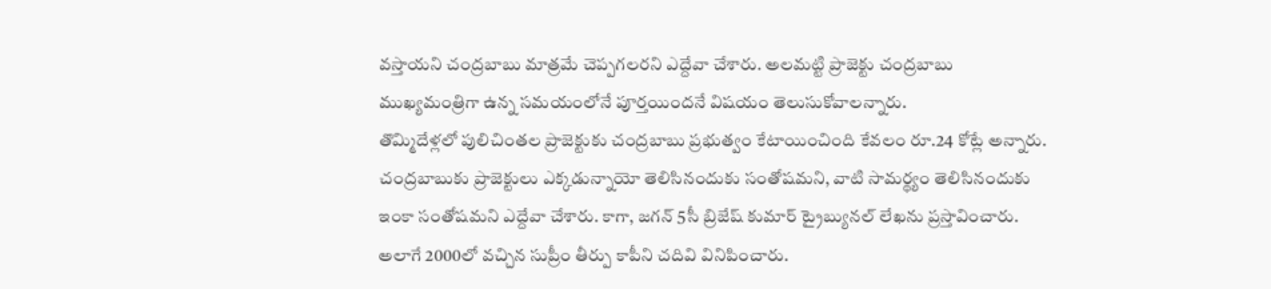వస్తాయని చంద్రబాబు మాత్రమే చెప్పగలరని ఎద్దేవా చేశారు. అలమట్టి ప్రాజెక్టు చంద్రబాబు ముఖ్యమంత్రిగా ఉన్న సమయంలోనే పూర్తయిందనే విషయం తెలుసుకోవాలన్నారు.
తొమ్మిదేళ్లలో పులిచింతల ప్రాజెక్టుకు చంద్రబాబు ప్రభుత్వం కేటాయించింది కేవలం రూ.24 కోట్లే అన్నారు. చంద్రబాబుకు ప్రాజెక్టులు ఎక్కడున్నాయో తెలిసినందుకు సంతోషమని, వాటి సామర్థ్యం తెలిసినందుకు ఇంకా సంతోషమని ఎద్దేవా చేశారు. కాగా, జగన్ 5సీ బ్రిజేష్ కుమార్ ట్రైబ్యునల్ లేఖను ప్రస్తావించారు. అలాగే 2000లో వచ్చిన సుప్రీం తీర్పు కాపీని చదివి వినిపించారు.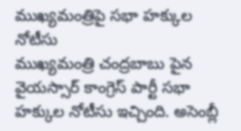ముఖ్యమంత్రిపై సభా హక్కుల నోటీసు
ముఖ్యమంత్రి చంద్రబాబు పైన వైయస్సార్ కాంగ్రెస్ పార్టీ సభా హక్కుల నోటీసు ఇచ్చింది. అసెంబ్లీ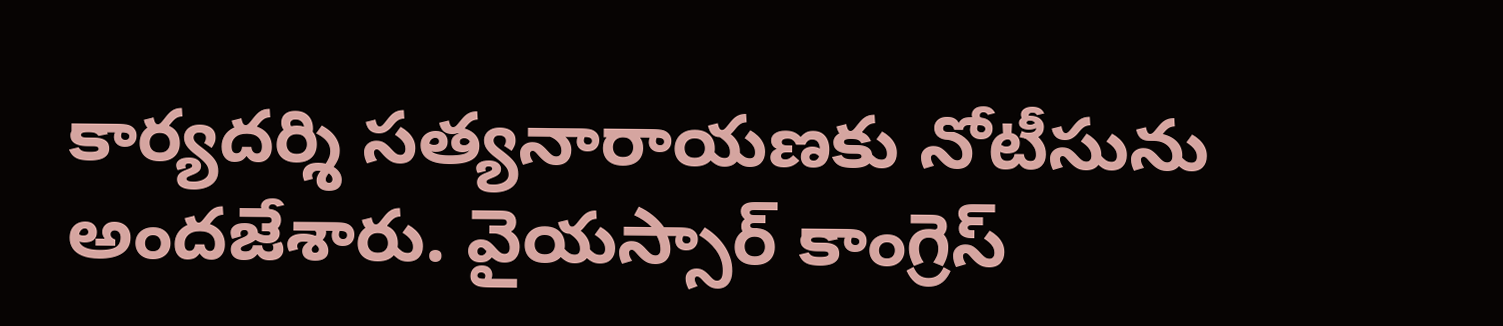కార్యదర్శి సత్యనారాయణకు నోటీసును అందజేశారు. వైయస్సార్ కాంగ్రెస్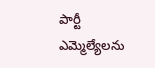పార్టీ ఎమ్మెల్యేలను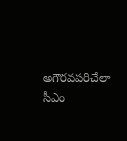అగౌరవపరిచేలా సీఎం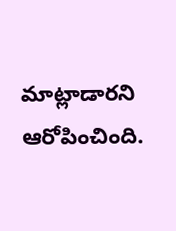మాట్లాడారని ఆరోపించింది.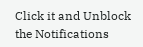Click it and Unblock the Notifications